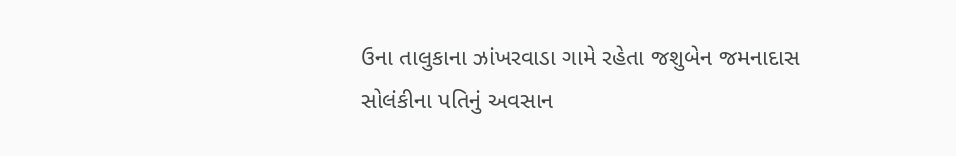ઉના તાલુકાના ઝાંખરવાડા ગામે રહેતા જશુબેન જમનાદાસ સોલંકીના પતિનું અવસાન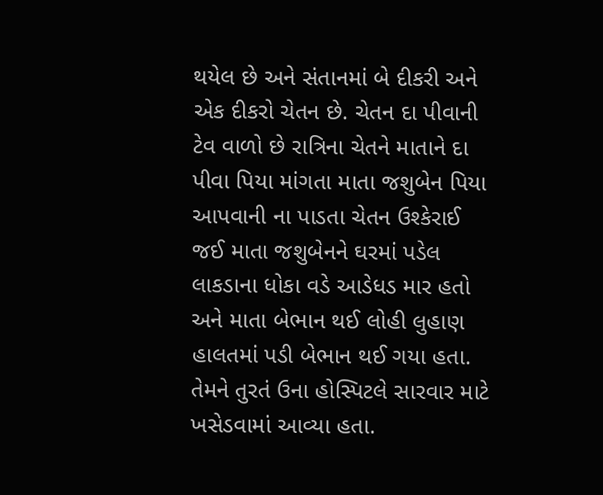થયેલ છે અને સંતાનમાં બે દીકરી અને એક દીકરો ચેતન છે. ચેતન દા પીવાની ટેવ વાળો છે રાત્રિના ચેતને માતાને દા પીવા પિયા માંગતા માતા જશુબેન પિયા આપવાની ના પાડતા ચેતન ઉશ્કેરાઈ જઈ માતા જશુબેનને ઘરમાં પડેલ લાકડાના ધોકા વડે આડેધડ માર હતો અને માતા બેભાન થઈ લોહી લુહાણ હાલતમાં પડી બેભાન થઈ ગયા હતા. તેમને તુરતં ઉના હોસ્પિટલે સારવાર માટે ખસેડવામાં આવ્યા હતા.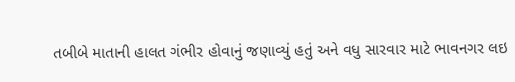તબીબે માતાની હાલત ગંભીર હોવાનું જણાવ્યું હતું અને વધુ સારવાર માટે ભાવનગર લઇ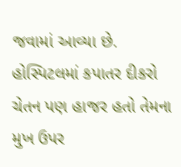જવામાં આવ્યા છે. હોસ્પિટલમાં કપાતર દીકરો ચેતન પણ હાજર હતો તેમના મુખ ઉપર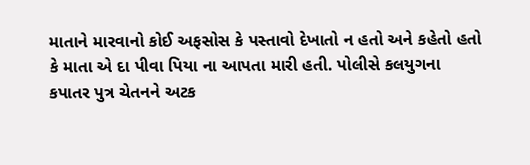માતાને મારવાનો કોઈ અફસોસ કે પસ્તાવો દેખાતો ન હતો અને કહેતો હતો કે માતા એ દા પીવા પિયા ના આપતા મારી હતી. પોલીસે કલયુગના કપાતર પુત્ર ચેતનને અટક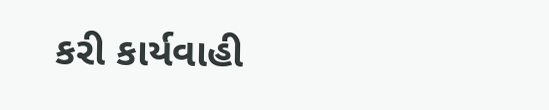કરી કાર્યવાહી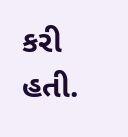કરી હતી.